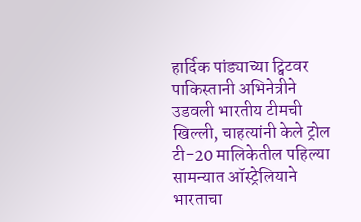हार्दिक पांड्याच्या ट्विटवर पाकिस्तानी अभिनेत्रीने उडवली भारतीय टीमची खिल्ली, चाहत्यांनी केले ट्रोल
टी-20 मालिकेतील पहिल्या सामन्यात ऑस्ट्रेलियाने भारताचा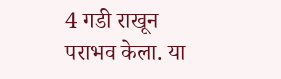4 गडी राखून पराभव केला. या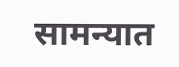सामन्यात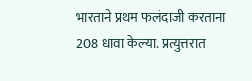भारताने प्रथम फलंदाजी करताना 208 धावा केल्या. प्रत्युत्तरात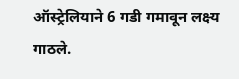ऑस्ट्रेलियाने 6 गडी गमावून लक्ष्य गाठले.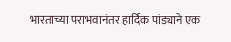भारताच्या पराभवानंतर हार्दिक पांड्याने एक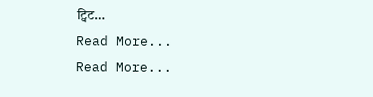ट्विट…
Read More...
Read More...